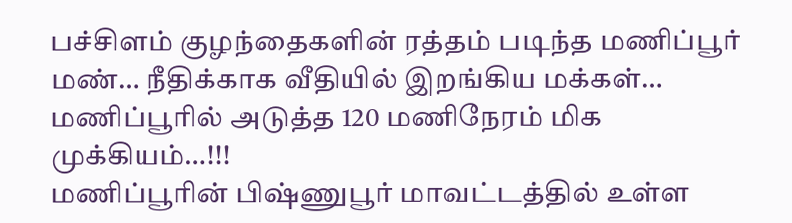பச்சிளம் குழந்தைகளின் ரத்தம் படிந்த மணிப்பூர் மண்… நீதிக்காக வீதியில் இறங்கிய மக்கள்… மணிப்பூரில் அடுத்த 120 மணிநேரம் மிக முக்கியம்…!!!
மணிப்பூரின் பிஷ்ணுபூர் மாவட்டத்தில் உள்ள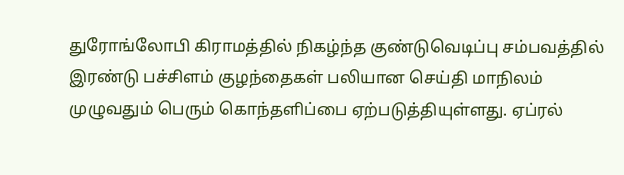துரோங்லோபி கிராமத்தில் நிகழ்ந்த குண்டுவெடிப்பு சம்பவத்தில் இரண்டு பச்சிளம் குழந்தைகள் பலியான செய்தி மாநிலம் முழுவதும் பெரும் கொந்தளிப்பை ஏற்படுத்தியுள்ளது. ஏப்ரல்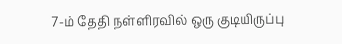7-ம் தேதி நள்ளிரவில் ஒரு குடியிருப்பு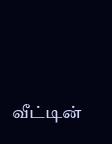வீட்டின்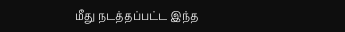மீது நடத்தப்பட்ட இந்த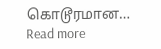கொடூரமான…
Read more